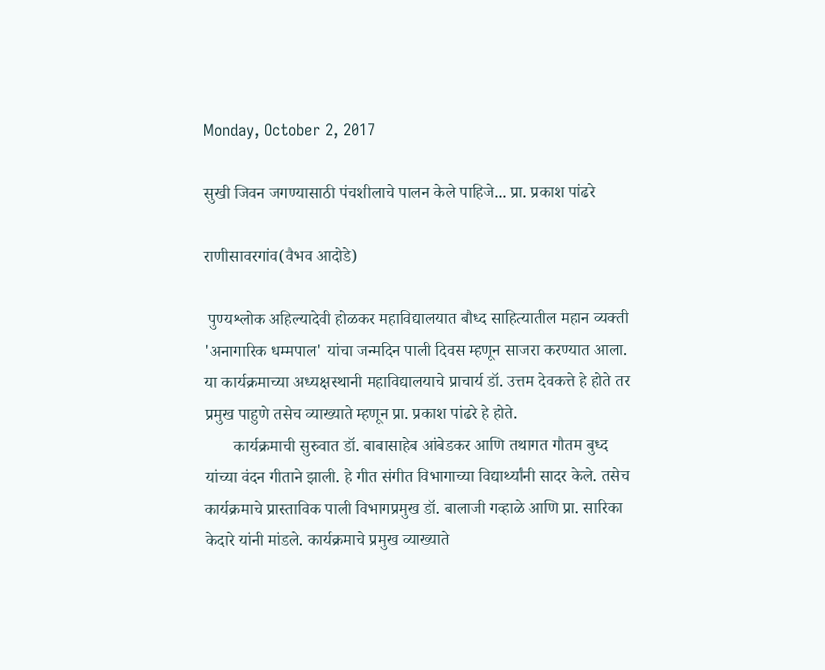Monday, October 2, 2017

सुखी जिवन जगण्यासाठी पंचशीलाचे पालन केले पाहिजे... प्रा. प्रकाश पांढरे

राणीसावरगांव(वैभव आदोडे)

 पुण्यश्लोक अहिल्यादेवी होळकर महाविद्यालयात बौध्द साहित्यातील महान व्यक्ती 'अनागारिक धम्मपाल' यांचा जन्मदिन पाली दिवस म्हणून साजरा करण्यात आला. या कार्यक्रमाच्या अध्यक्षस्थानी महाविद्यालयाचे प्राचार्य डॉ. उत्तम देवकत्ते हे होते तर प्रमुख पाहुणे तसेच व्याख्याते म्हणून प्रा. प्रकाश पांढरे हे होते.
       कार्यक्रमाची सुरुवात डॉ. बाबासाहेब आंबेडकर आणि तथागत गौतम बुध्द यांच्या वंदन गीताने झाली. हे गीत संगीत विभागाच्या विद्यार्थ्यांनी सादर केले. तसेच कार्यक्रमाचे प्रास्ताविक पाली विभागप्रमुख डॉ. बालाजी गव्हाळे आणि प्रा. सारिका केदारे यांनी मांडले. कार्यक्रमाचे प्रमुख व्याख्याते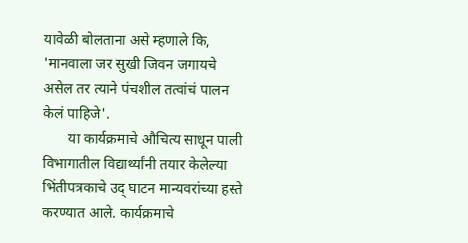यावेळी बोलताना असे म्हणाले कि, 'मानवाला जर सुखी जिवन जगायचे असेल तर त्याने पंचशील तत्वांचं पालन केलं पाहिजे'.
       या कार्यक्रमाचे औचित्य साधून पाली विभागातील विद्यार्थ्यांनी तयार केलेल्या भिंतीपत्रकाचे उद् घाटन मान्यवरांच्या हस्ते करण्यात आले. कार्यक्रमाचे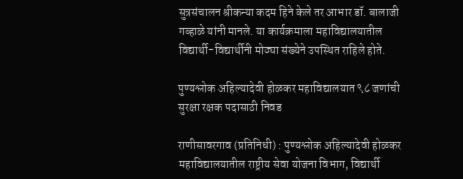सुत्रसंचालन श्रीकन्या कदम हिने केले तर आभार डॉ. बालाजी गव्हाळे यांनी मानले. या कार्यक्रमाला महाविद्यालयातील विद्यार्थी-विद्यार्थीनी मोठ्या संख्येने उपस्थित राहिले होते.

पुण्यश्लोक अहिल्यादेवी होळकर महाविद्यालयात ९८ जणांची सुरक्षा रक्षक पदासाठी निवड

राणीसावरगाव (प्रतिनिधी) : पुण्यश्लोक अहिल्यादेवी होळकर महाविद्यालयातील राष्ट्रीय सेवा योजना विभाग, विद्यार्थी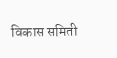विकास समिती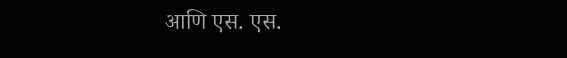आणि एस. एस.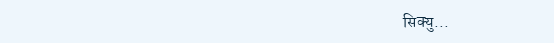सिक्यु...